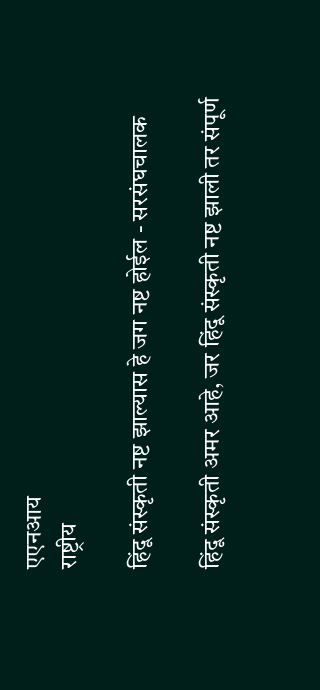एएनआय
राष्ट्रीय

हिंदू संस्कृती नष्ट झाल्यास हे जग नष्ट होईल - सरसंघचालक

हिंदू संस्कृती अमर आहे, जर हिंदू संस्कृती नष्ट झाली तर संपूर्ण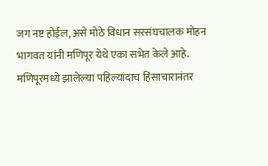जग नष्ट होईल, असे मोठे विधान सरसंघचालक मोहन भागवत यांनी मणिपूर येथे एका सभेत केले आहे. मणिपूरमध्ये झालेल्या पहिल्यांदाच हिंसाचारानंतर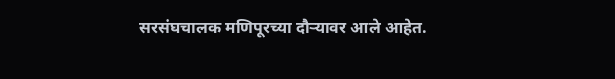सरसंघचालक मणिपूरच्या दौऱ्यावर आले आहेत.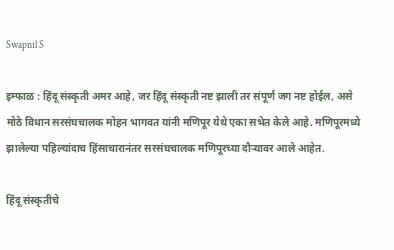Swapnil S

इम्फाळ : हिंदू संस्कृती अमर आहे, जर हिंदू संस्कृती नष्ट झाली तर संपूर्ण जग नष्ट होईल, असे मोठे विधान सरसंघचालक मोहन भागवत यांनी मणिपूर येथे एका सभेत केले आहे. मणिपूरमध्ये झालेल्या पहिल्यांदाच हिंसाचारानंतर सरसंघचालक मणिपूरच्या दौऱ्यावर आले आहेत.

हिंदू संस्कृतीचे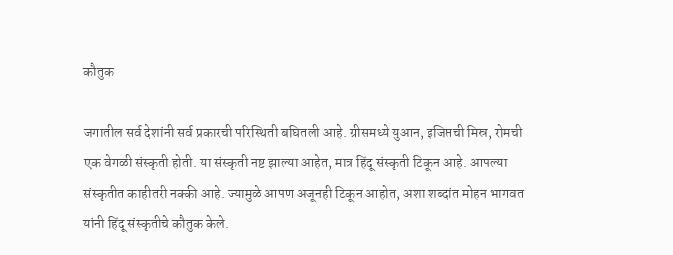कौतुक

जगातील सर्व देशांनी सर्व प्रकारची परिस्थिती बघितली आहे. ग्रीसमध्ये युआन, इजिप्तची मिस्र, रोमची एक वेगळी संस्कृती होती. या संस्कृती नष्ट झाल्या आहेत, मात्र हिंदू संस्कृती टिकून आहे. आपल्या संस्कृतीत काहीतरी नक्की आहे. ज्यामुळे आपण अजूनही टिकून आहोत, अशा शब्दांत मोहन भागवत यांनी हिंदू संस्कृतीचे कौतुक केले.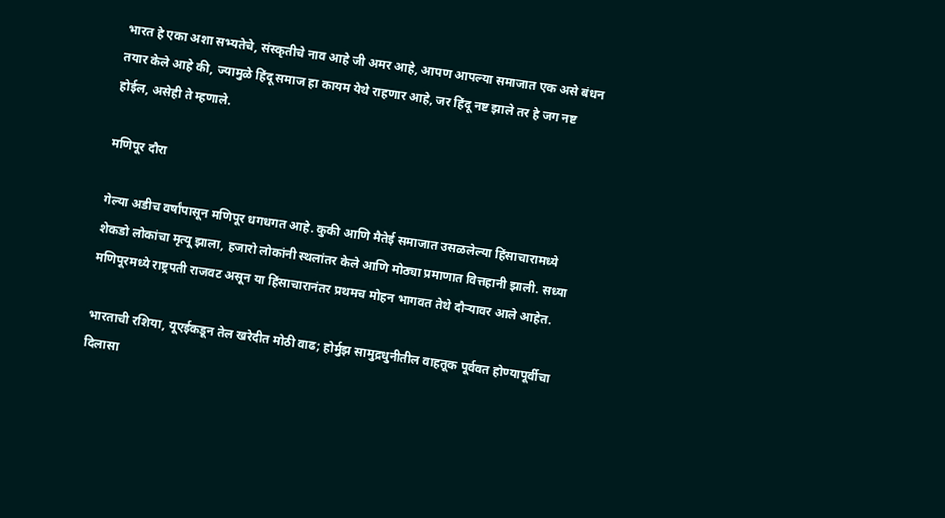भारत हे एका अशा सभ्यतेचे, संस्कृतीचे नाव आहे जी अमर आहे, आपण आपल्या समाजात एक असे बंधन तयार केले आहे की, ज्यामुळे हिंदू समाज हा कायम येथे राहणार आहे, जर हिंदू नष्ट झाले तर हे जग नष्ट होईल, असेही ते म्हणाले.

मणिपूर दौरा

गेल्या अडीच वर्षांपासून मणिपूर धगधगत आहे. कुकी आणि मैतेई समाजात उसळलेल्या हिंसाचारामध्ये शेकडो लोकांचा मृत्यू झाला, हजारो लोकांनी स्थलांतर केले आणि मोठ्या प्रमाणात वित्तहानी झाली. सध्या मणिपूरमध्ये राष्ट्रपती राजवट असून या हिंसाचारानंतर प्रथमच मोहन भागवत तेथे दौऱ्यावर आले आहेत.

भारताची रशिया, यूएईकडून तेल खरेदीत मोठी वाढ; होर्मुझ सामुद्रधुनीतील वाहतूक पूर्ववत होण्यापूर्वीचा दिलासा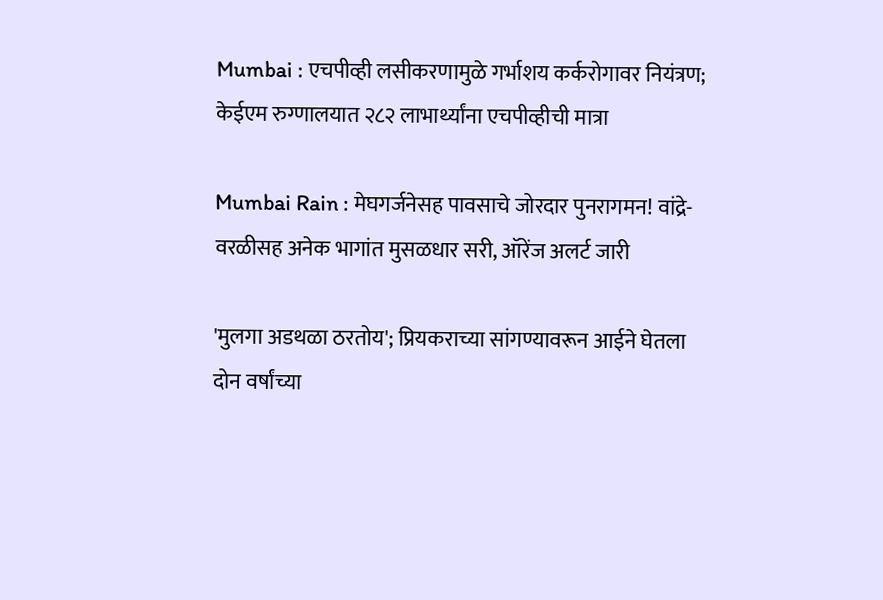Mumbai : एचपीव्ही लसीकरणामुळे गर्भाशय कर्करोगावर नियंत्रण; केईएम रुग्णालयात २८२ लाभार्थ्यांना एचपीव्हीची मात्रा

Mumbai Rain : मेघगर्जनेसह पावसाचे जोरदार पुनरागमन! वांद्रे-वरळीसह अनेक भागांत मुसळधार सरी, ऑरेंज अलर्ट जारी

'मुलगा अडथळा ठरतोय'; प्रियकराच्या सांगण्यावरून आईने घेतला दोन वर्षांच्या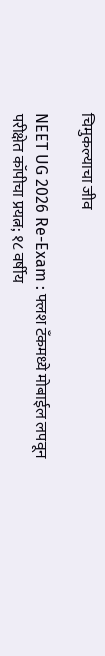चिमुकल्याचा जीव

NEET UG 2026 Re-Exam : फ्लश टँकमध्ये मोबाईल लपवून परीक्षेत कॉपीचा प्रयत्न; १८ वर्षीय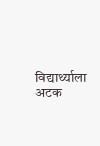विद्यार्थ्याला अटक